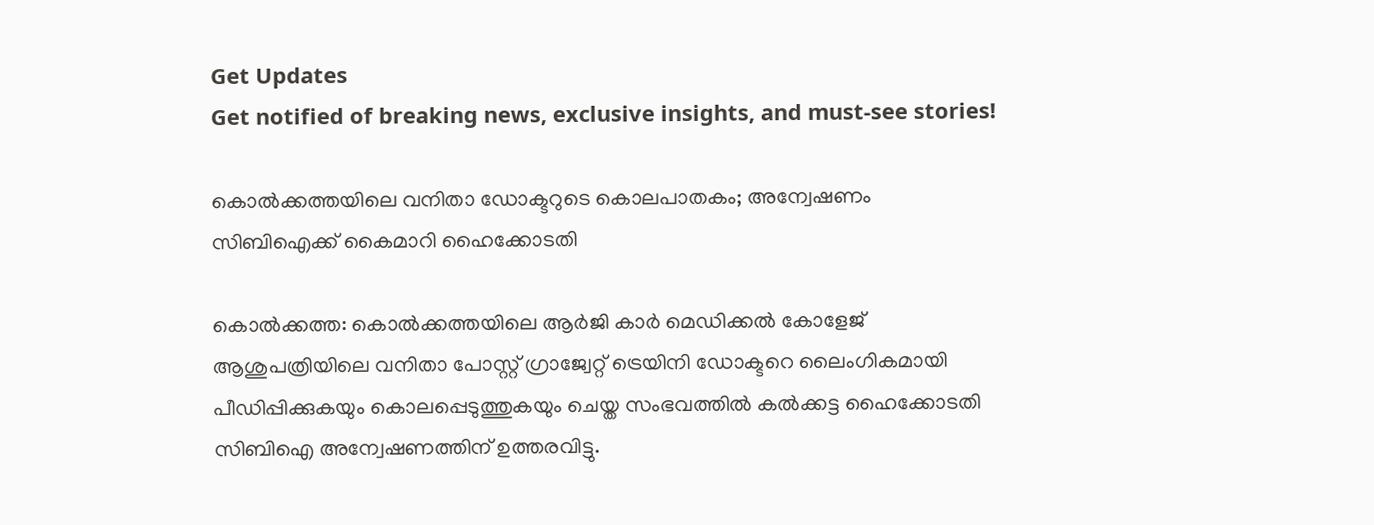Get Updates
Get notified of breaking news, exclusive insights, and must-see stories!

കൊല്‍ക്കത്തയിലെ വനിതാ ഡോക്ടറുടെ കൊലപാതകം; അന്വേഷണം സിബിഐക്ക് കൈമാറി ഹൈക്കോടതി

കൊല്‍ക്കത്ത: കൊല്‍ക്കത്തയിലെ ആര്‍ജി കാര്‍ മെഡിക്കല്‍ കോളേജ് ആശുപത്രിയിലെ വനിതാ പോസ്റ്റ് ഗ്രാജ്വേറ്റ് ട്രെയിനി ഡോക്ടറെ ലൈംഗികമായി പീഡിപ്പിക്കുകയും കൊലപ്പെടുത്തുകയും ചെയ്ത സംഭവത്തില്‍ കല്‍ക്കട്ട ഹൈക്കോടതി സിബിഐ അന്വേഷണത്തിന് ഉത്തരവിട്ടു.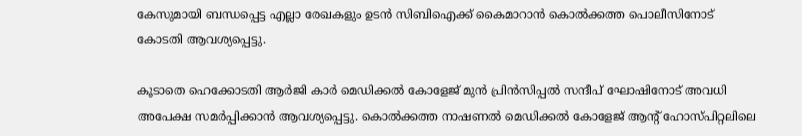കേസുമായി ബന്ധപ്പെട്ട എല്ലാ രേഖകളും ഉടന്‍ സിബിഐക്ക് കൈമാറാന്‍ കൊല്‍ക്കത്ത പൊലീസിനോട് കോടതി ആവശ്യപ്പെട്ടു.

കൂടാതെ ഹെക്കോടതി ആര്‍ജി കാര്‍ മെഡിക്കല്‍ കോളേജ് മുന്‍ പ്രിന്‍സിപ്പല്‍ സന്ദീപ് ഘോഷിനോട് അവധി അപേക്ഷ സമര്‍പ്പിക്കാന്‍ ആവശ്യപ്പെട്ടു. കൊല്‍ക്കത്ത നാഷണല്‍ മെഡിക്കല്‍ കോളേജ് ആന്റ് ഹോസ്പിറ്റലിലെ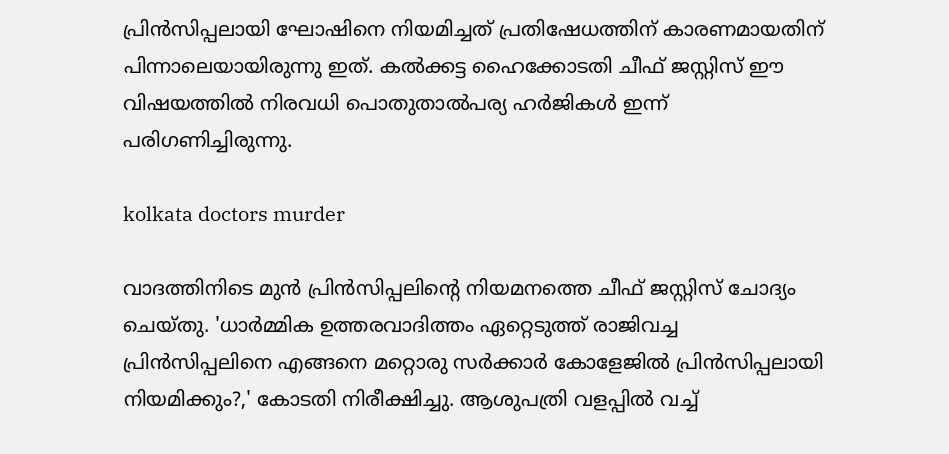പ്രിന്‍സിപ്പലായി ഘോഷിനെ നിയമിച്ചത് പ്രതിഷേധത്തിന് കാരണമായതിന് പിന്നാലെയായിരുന്നു ഇത്. കല്‍ക്കട്ട ഹൈക്കോടതി ചീഫ് ജസ്റ്റിസ് ഈ വിഷയത്തില്‍ നിരവധി പൊതുതാല്‍പര്യ ഹര്‍ജികള്‍ ഇന്ന് പരിഗണിച്ചിരുന്നു.

kolkata doctors murder

വാദത്തിനിടെ മുന്‍ പ്രിന്‍സിപ്പലിന്റെ നിയമനത്തെ ചീഫ് ജസ്റ്റിസ് ചോദ്യം ചെയ്തു. 'ധാര്‍മ്മിക ഉത്തരവാദിത്തം ഏറ്റെടുത്ത് രാജിവച്ച പ്രിന്‍സിപ്പലിനെ എങ്ങനെ മറ്റൊരു സര്‍ക്കാര്‍ കോളേജില്‍ പ്രിന്‍സിപ്പലായി നിയമിക്കും?,' കോടതി നിരീക്ഷിച്ചു. ആശുപത്രി വളപ്പില്‍ വച്ച്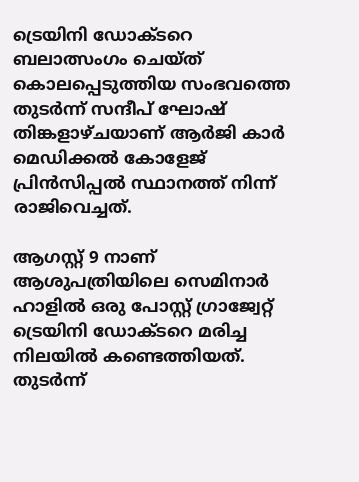ട്രെയിനി ഡോക്ടറെ ബലാത്സംഗം ചെയ്ത് കൊലപ്പെടുത്തിയ സംഭവത്തെ തുടര്‍ന്ന് സന്ദീപ് ഘോഷ് തിങ്കളാഴ്ചയാണ് ആര്‍ജി കാര്‍ മെഡിക്കല്‍ കോളേജ് പ്രിന്‍സിപ്പല്‍ സ്ഥാനത്ത് നിന്ന് രാജിവെച്ചത്.

ആഗസ്റ്റ് 9 നാണ് ആശുപത്രിയിലെ സെമിനാര്‍ ഹാളില്‍ ഒരു പോസ്റ്റ് ഗ്രാജ്വേറ്റ് ട്രെയിനി ഡോക്ടറെ മരിച്ച നിലയില്‍ കണ്ടെത്തിയത്. തുടര്‍ന്ന്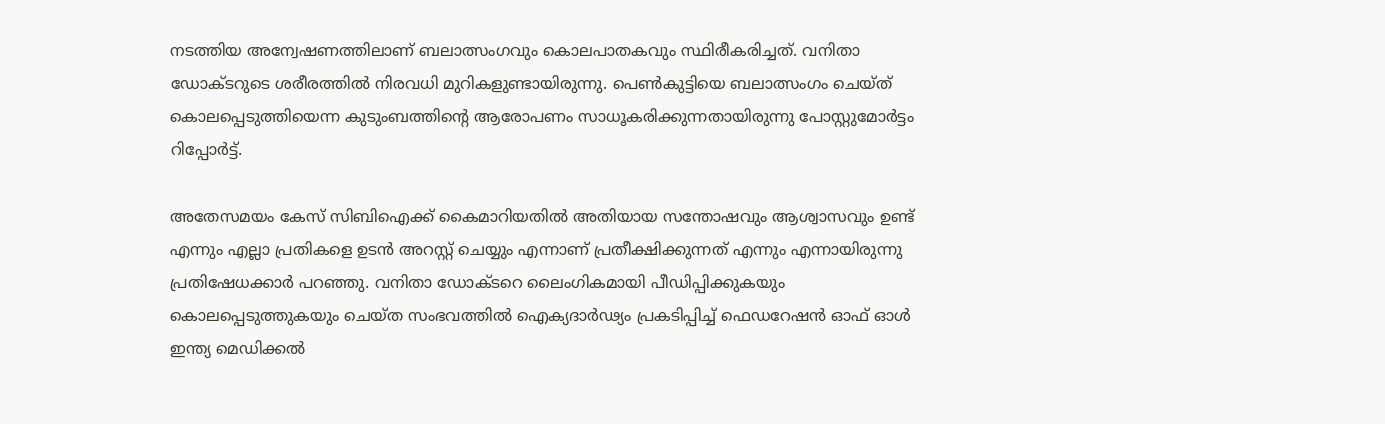നടത്തിയ അന്വേഷണത്തിലാണ് ബലാത്സംഗവും കൊലപാതകവും സ്ഥിരീകരിച്ചത്. വനിതാ ഡോക്ടറുടെ ശരീരത്തില്‍ നിരവധി മുറികളുണ്ടായിരുന്നു. പെണ്‍കുട്ടിയെ ബലാത്സംഗം ചെയ്ത് കൊലപ്പെടുത്തിയെന്ന കുടുംബത്തിന്റെ ആരോപണം സാധൂകരിക്കുന്നതായിരുന്നു പോസ്റ്റുമോര്‍ട്ടം റിപ്പോര്‍ട്ട്.

അതേസമയം കേസ് സിബിഐക്ക് കൈമാറിയതില്‍ അതിയായ സന്തോഷവും ആശ്വാസവും ഉണ്ട് എന്നും എല്ലാ പ്രതികളെ ഉടന്‍ അറസ്റ്റ് ചെയ്യും എന്നാണ് പ്രതീക്ഷിക്കുന്നത് എന്നും എന്നായിരുന്നു പ്രതിഷേധക്കാര്‍ പറഞ്ഞു. വനിതാ ഡോക്ടറെ ലൈംഗികമായി പീഡിപ്പിക്കുകയും കൊലപ്പെടുത്തുകയും ചെയ്ത സംഭവത്തില്‍ ഐക്യദാര്‍ഢ്യം പ്രകടിപ്പിച്ച് ഫെഡറേഷന്‍ ഓഫ് ഓള്‍ ഇന്ത്യ മെഡിക്കല്‍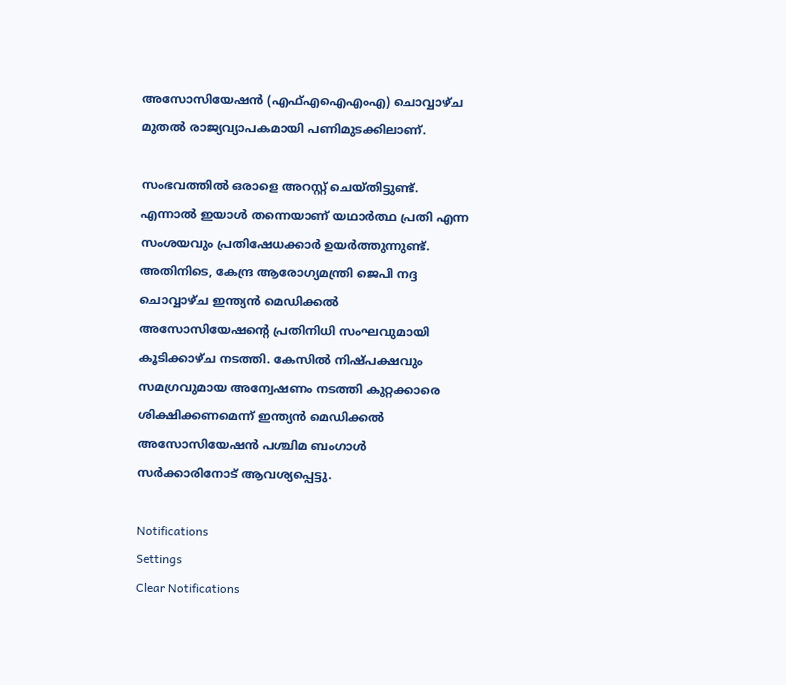അസോസിയേഷന്‍ (എഫ്എഐഎംഎ) ചൊവ്വാഴ്ച മുതല്‍ രാജ്യവ്യാപകമായി പണിമുടക്കിലാണ്.

സംഭവത്തില്‍ ഒരാളെ അറസ്റ്റ് ചെയ്തിട്ടുണ്ട്. എന്നാല്‍ ഇയാള്‍ തന്നെയാണ് യഥാര്‍ത്ഥ പ്രതി എന്ന സംശയവും പ്രതിഷേധക്കാര്‍ ഉയര്‍ത്തുന്നുണ്ട്. അതിനിടെ, കേന്ദ്ര ആരോഗ്യമന്ത്രി ജെപി നദ്ദ ചൊവ്വാഴ്ച ഇന്ത്യന്‍ മെഡിക്കല്‍ അസോസിയേഷന്റെ പ്രതിനിധി സംഘവുമായി കൂടിക്കാഴ്ച നടത്തി. കേസില്‍ നിഷ്പക്ഷവും സമഗ്രവുമായ അന്വേഷണം നടത്തി കുറ്റക്കാരെ ശിക്ഷിക്കണമെന്ന് ഇന്ത്യന്‍ മെഡിക്കല്‍ അസോസിയേഷന്‍ പശ്ചിമ ബംഗാള്‍ സര്‍ക്കാരിനോട് ആവശ്യപ്പെട്ടു.

Notifications
Settings
Clear Notifications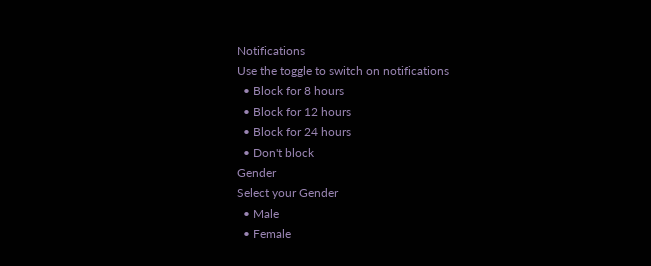Notifications
Use the toggle to switch on notifications
  • Block for 8 hours
  • Block for 12 hours
  • Block for 24 hours
  • Don't block
Gender
Select your Gender
  • Male
  • Female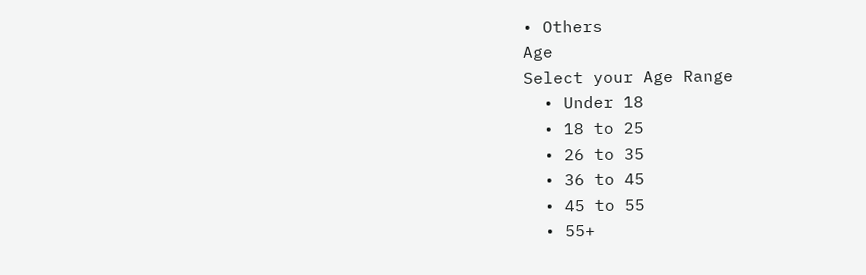• Others
Age
Select your Age Range
  • Under 18
  • 18 to 25
  • 26 to 35
  • 36 to 45
  • 45 to 55
  • 55+